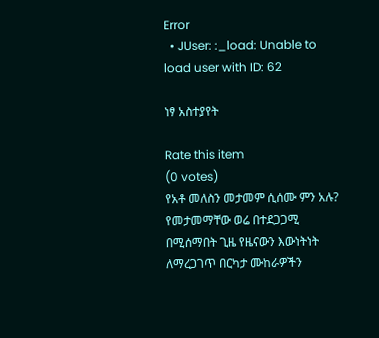Error
  • JUser: :_load: Unable to load user with ID: 62

ነፃ አስተያየት

Rate this item
(0 votes)
የአቶ መለስን መታመም ሲሰሙ ምን አሉ? የመታመማቸው ወሬ በተደጋጋሚ በሚሰማበት ጊዜ የዜናውን እውነትነት ለማረጋገጥ በርካታ ሙከራዎችን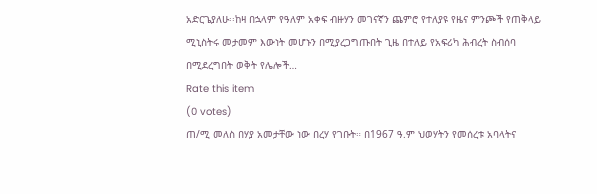አድርጌያለሁ፡፡ከዛ በኋላም የዓለም አቀፍ ብዙሃን መገናኛን ጨምሮ የተለያዩ የዜና ምንጮች የጠቅላይ ሚኒስትሩ መታመም እውነት መሆኑን በሚያረጋግጡበት ጊዜ በተለይ የአፍሪካ ሕብረት ስብሰባ በሚደረግበት ወቅት የሌሎች…
Rate this item
(0 votes)
ጠ/ሚ መለስ በሃያ አመታቸው ነው በረሃ የገቡት። በ1967 ዓ.ም ህወሃትን የመሰረቱ አባላትና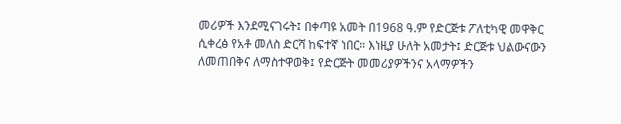መሪዎች እንደሚናገሩት፤ በቀጣዩ አመት በ1968 ዓ.ም የድርጅቱ ፖለቲካዊ መዋቅር ሲቀረፅ የአቶ መለስ ድርሻ ከፍተኛ ነበር። እነዚያ ሁለት አመታት፤ ድርጅቱ ህልውናውን ለመጠበቅና ለማስተዋወቅ፤ የድርጅት መመሪያዎችንና አላማዎችን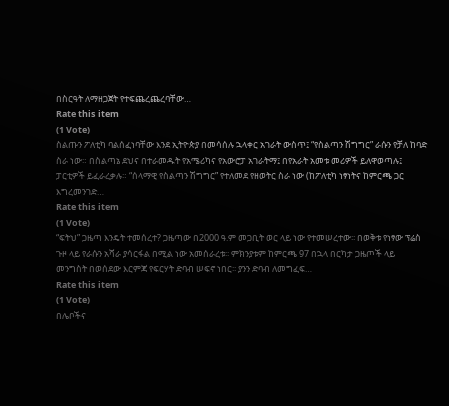በስርዓት ለማዘጋጀት የተፍጨረጨረባቸው…
Rate this item
(1 Vote)
ስልጡን ፖለቲካ ባልሰፈነባቸው እንደ ኢትዮጵያ በመሳሰሉ ኋላቀር አገራት ውስጥ፤ “የስልጣን ሽግግር” ራሱን የቻለ ከባድ ስራ ነው። በስልጣኔ ደህና በተራመዱት የአሜሪካና የአውሮፓ አገራትማ፤ በየአራት አመቱ መሪዎች ይለዋወጣሉ፤ ፓርቲዎች ይፈራረቃሉ። “ሰላማዊ የስልጣን ሽግግር” የተለመደ የዘወትር ስራ ነው (ከፖለቲካ ነፃነትና ከምርጫ ጋር እግረመንገድ…
Rate this item
(1 Vote)
“ፍትህ” ጋዜጣ እንዴት ተመሰረተ? ጋዜጣው በ2000 ዓ.ም መጋቢት ወር ላይ ነው የተመሠረተው፡፡ በወቅቱ የነፃው ፕሬስ ጉዞ ላይ የራሱን አሻራ ያሳርፋል በሚል ነው አመሰራረቱ፡፡ ምክንያቱም ከምርጫ 97 በኋላ በርካታ ጋዜጦች ላይ መንግስት በወሰደው እርምጃ የፍርሃት ድባብ ሠፍኖ ነበር፡፡ ያንን ድባብ ለመግፈፍ…
Rate this item
(1 Vote)
በሌቦችና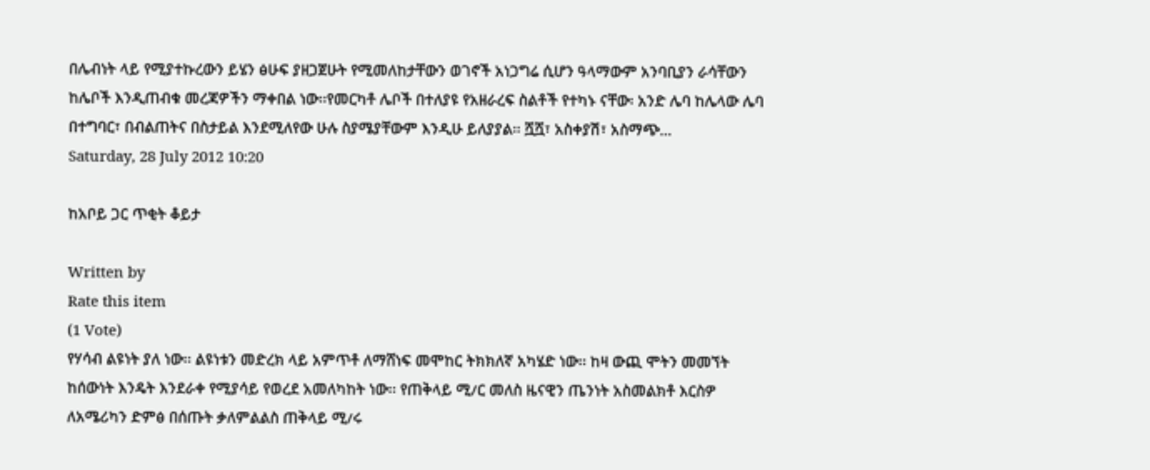በሌብነት ላይ የሚያተኩረውን ይሄን ፅሁፍ ያዘጋጀሁት የሚመለከታቸውን ወገኖች አነጋግሬ ሲሆን ዓላማውም አንባቢያን ራሳቸውን ከሌቦች እንዲጠብቁ መረጃዎችን ማቀበል ነው፡፡የመርካቶ ሌቦች በተለያዩ የአዘራረፍ ስልቶች የተካኑ ናቸው፡ አንድ ሌባ ከሌላው ሌባ በተግባር፣ በብልጠትና በስታይል እንደሚለየው ሁሉ ስያሜያቸውም እንዲሁ ይለያያል፡፡ ሿሿ፣ አስቀያሽ፣ አስማጭ…
Saturday, 28 July 2012 10:20

ከአቦይ ጋር ጥቂት ቆይታ

Written by
Rate this item
(1 Vote)
የሃሳብ ልዩነት ያለ ነው፡፡ ልዩነቱን መድረክ ላይ አምጥቶ ለማሸነፍ መሞከር ትክክለኛ አካሄድ ነው፡፡ ከዛ ውጪ ሞትን መመኘት ከሰውነት እንዴት እንደራቀ የሚያሳይ የወረደ አመለካከት ነው፡፡ የጠቅላይ ሚ/ር መለስ ዜናዊን ጤንነት አስመልክቶ እርስዎ ለአሜሪካን ድምፅ በሰጡት ቃለምልልስ ጠቅላይ ሚ/ሩ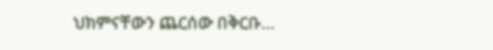ህክምናቸውን ጨርሰው በቅርቡ…